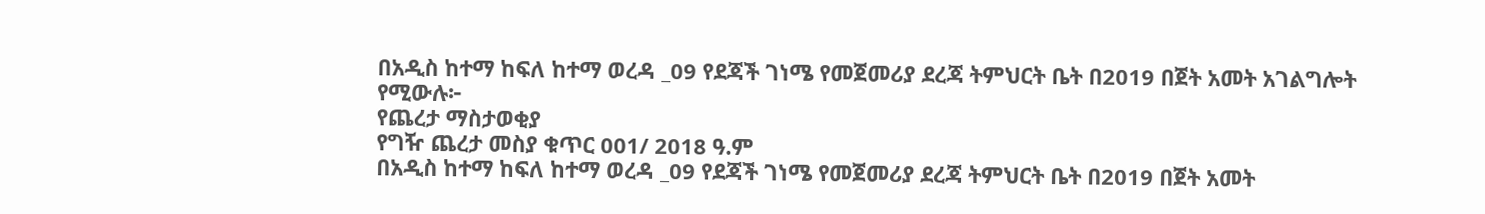በአዲስ ከተማ ከፍለ ከተማ ወረዳ _09 የደጃች ገነሜ የመጀመሪያ ደረጃ ትምህርት ቤት በ2019 በጀት አመት አገልግሎት የሚውሉ፦
የጨረታ ማስታወቂያ
የግዥ ጨረታ መስያ ቁጥር 001/ 2018 ዓ.ም
በአዲስ ከተማ ከፍለ ከተማ ወረዳ _09 የደጃች ገነሜ የመጀመሪያ ደረጃ ትምህርት ቤት በ2019 በጀት አመት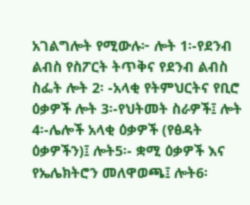አገልግሎት የሚውሉ፦ ሎት 1፡-የደንብ ልብስ የስፖርት ትጥቅና የደንብ ልብስ ስፌት ሎት 2፡ -አላቂ የትምህርትና የቢሮ ዕቃዎች ሎት 3፡-የህትመት ስራዎች፤ ሎት 4፡-ሌሎች አላቂ ዕቃዎች (የፅዳት ዕቃዎችን)፤ ሎት5፡- ቋሚ ዕቃዎች እና የኤሌክትሮን መለዋወጫ፤ ሎት6፡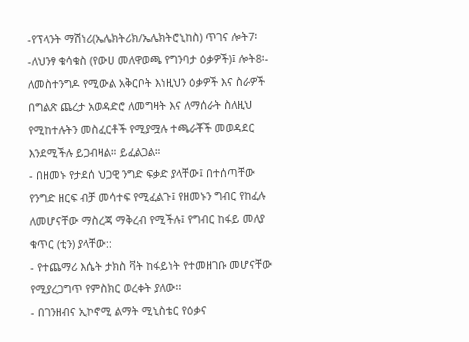-የፕላንት ማሽነሪ(ኤሌክትሪክ/ኤሌክትሮኒከስ) ጥገና ሎት7፡-ለህንፃ ቁሳቁስ (የውሀ መለዋወጫ የግንባታ ዕቃዎች)፤ ሎት8፡- ለመስተንግዶ የሚውል አቅርቦት እነዚህን ዕቃዎች እና ስራዎች በግልጽ ጨረታ አወዳድሮ ለመግዛት እና ለማሰራት ስለዚህ የሚከተሉትን መስፈርቶች የሚያሟሉ ተጫራቾች መወዳደር እንደሚችሉ ይጋብዛል። ይፈልጋል።
- በዘመኑ የታደሰ ህጋዊ ንግድ ፍቃድ ያላቸው፤ በተሰጣቸው የንግድ ዘርፍ ብቻ መሳተፍ የሚፈልጉ፤ የዘመኑን ግብር የከፈሉ ለመሆናቸው ማስረጃ ማቅረብ የሚችሉ፤ የግብር ከፋይ መለያ ቁጥር (ቲን) ያላቸው::
- የተጨማሪ እሴት ታክስ ቫት ከፋይነት የተመዘገቡ መሆናቸው የሚያረጋግጥ የምስክር ወረቀት ያለው፡፡
- በገንዘብና ኢኮኖሚ ልማት ሚኒስቴር የዕቃና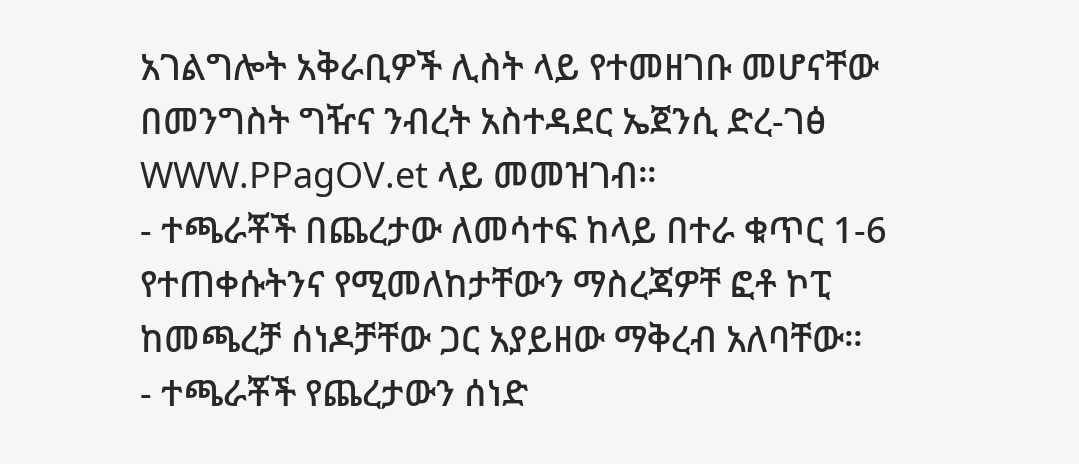አገልግሎት አቅራቢዎች ሊስት ላይ የተመዘገቡ መሆናቸው በመንግስት ግዥና ንብረት አስተዳደር ኤጀንሲ ድረ-ገፅ WWW.PPagOV.et ላይ መመዝገብ።
- ተጫራቾች በጨረታው ለመሳተፍ ከላይ በተራ ቁጥር 1-6 የተጠቀሱትንና የሚመለከታቸውን ማስረጃዎቸ ፎቶ ኮፒ ከመጫረቻ ሰነዶቻቸው ጋር አያይዘው ማቅረብ አለባቸው።
- ተጫራቾች የጨረታውን ሰነድ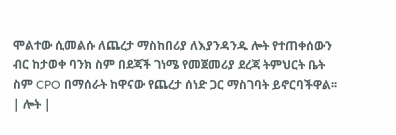ሞልተው ሲመልሱ ለጨረታ ማስከበሪያ ለእያንዳንዱ ሎት የተጠቀሰውን ብር ከታወቀ ባንክ ስም በደጃች ገነሜ የመጀመሪያ ደረጃ ትምህርት ቤት ስም CPO በማሰራት ከዋናው የጨረታ ሰነድ ጋር ማስገባት ይኖርባችዋል፡፡
| ሎት |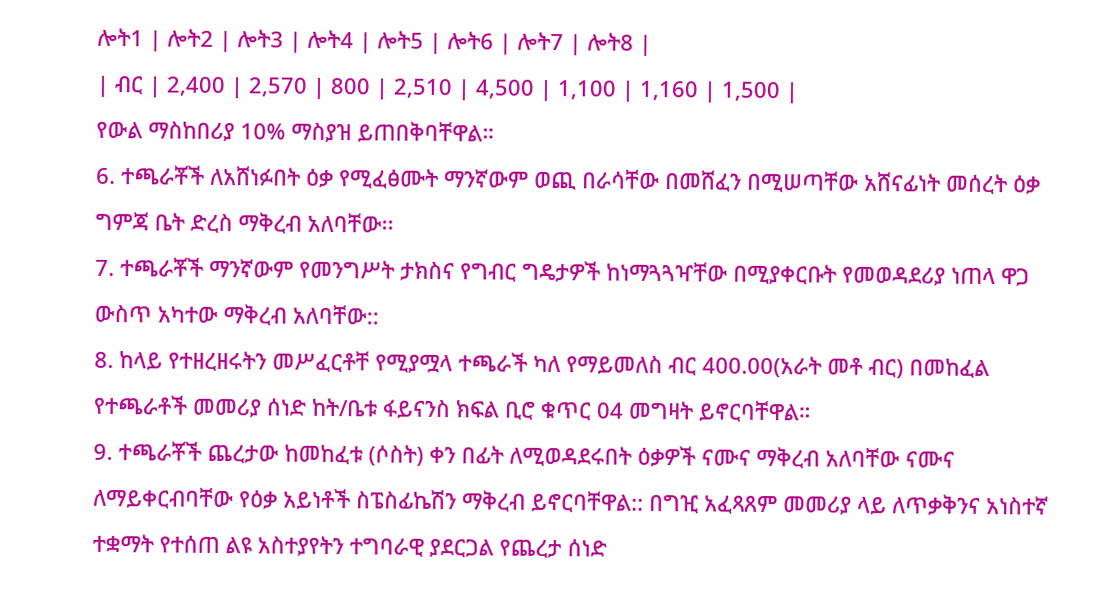ሎት1 | ሎት2 | ሎት3 | ሎት4 | ሎት5 | ሎት6 | ሎት7 | ሎት8 |
| ብር | 2,400 | 2,570 | 800 | 2,510 | 4,500 | 1,100 | 1,160 | 1,500 |
የውል ማስከበሪያ 10% ማስያዝ ይጠበቅባቸዋል።
6. ተጫራቾች ለአሸነፉበት ዕቃ የሚፈፅሙት ማንኛውም ወጪ በራሳቸው በመሸፈን በሚሠጣቸው አሸናፊነት መሰረት ዕቃ ግምጃ ቤት ድረስ ማቅረብ አለባቸው፡፡
7. ተጫራቾች ማንኛውም የመንግሥት ታክስና የግብር ግዴታዎች ከነማጓጓዣቸው በሚያቀርቡት የመወዳደሪያ ነጠላ ዋጋ ውስጥ አካተው ማቅረብ አለባቸው::
8. ከላይ የተዘረዘሩትን መሥፈርቶቸ የሚያሟላ ተጫራች ካለ የማይመለስ ብር 400.00(አራት መቶ ብር) በመከፈል የተጫራቶች መመሪያ ሰነድ ከት/ቤቱ ፋይናንስ ክፍል ቢሮ ቁጥር 04 መግዛት ይኖርባቸዋል።
9. ተጫራቾች ጨረታው ከመከፈቱ (ሶስት) ቀን በፊት ለሚወዳደሩበት ዕቃዎች ናሙና ማቅረብ አለባቸው ናሙና ለማይቀርብባቸው የዕቃ አይነቶች ስፔስፊኬሽን ማቅረብ ይኖርባቸዋል:: በግዢ አፈጻጸም መመሪያ ላይ ለጥቃቅንና አነስተኛ ተቋማት የተሰጠ ልዩ አስተያየትን ተግባራዊ ያደርጋል የጨረታ ሰነድ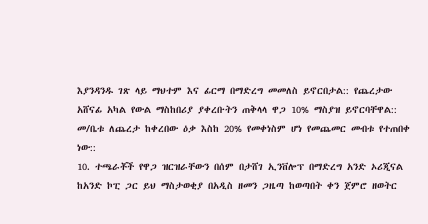እያንዳንዱ ገጽ ላይ ማህተም እና ፊርማ በማድረግ መመለስ ይኖርበታል:: የጨረታው አሸናፊ አካል የውል ማስከበሪያ ያቀረቡትን ጠቅላላ ዋጋ 10% ማስያዝ ይኖርባቸዋል:: መ/ቤቱ ለጨረታ ከቀረበው ዕቃ እስከ 20% የመቀነስም ሆነ የመጨመር መብቱ የተጠበቀ ነው::
10. ተጫራቾች የዋጋ ዝርዝራቸውን በሰም በታሸገ ኢንቨሎፕ በማድረግ አንድ ኦሪጂናል ከአንድ ኮፒ ጋር ይህ ማስታወቂያ በአዲስ ዘመን ጋዜጣ ከወጣበት ቀን ጀምሮ ዘወትር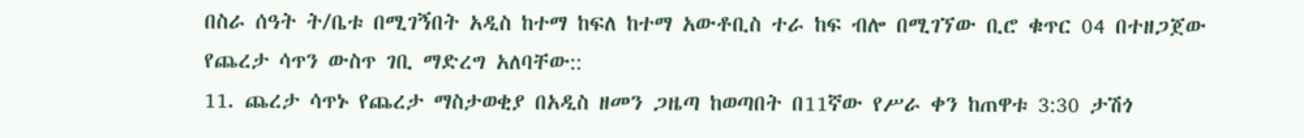በስራ ሰዓት ት/ቤቱ በሚገኝበት አዲስ ከተማ ከፍለ ከተማ አውቶቢስ ተራ ከፍ ብሎ በሚገኘው ቢሮ ቁጥር 04 በተዘጋጀው የጨረታ ሳጥን ውስጥ ገቢ ማድረግ አለባቸው::
11. ጨረታ ሳጥኑ የጨረታ ማስታወቂያ በአዲስ ዘመን ጋዜጣ ከወጣበት በ11ኛው የሥራ ቀን ከጠዋቱ 3:30 ታሽጎ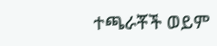ተጫራቾች ወይም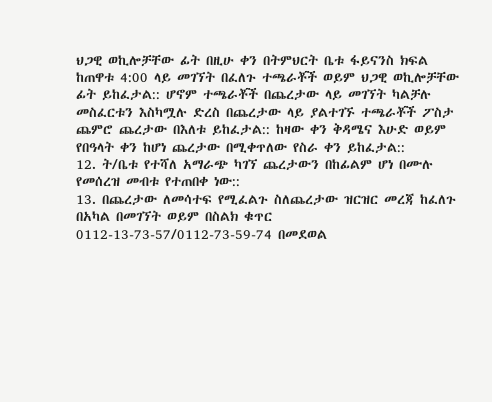ህጋዊ ወኪሎቻቸው ፊት በዚሁ ቀን በትምህርት ቤቱ ፋይናንስ ክፍል ከጠዋቱ 4:00 ላይ መገኘት በፈለጉ ተጫራቾች ወይም ህጋዊ ወኪሎቻቸው ፊት ይከፈታል:: ሆኖም ተጫራቾች በጨረታው ላይ መገኘት ካልቻሉ መስፈርቱን እስካሟሉ ድረስ በጨረታው ላይ ያልተገኙ ተጫራቾች ፖስታ ጨምሮ ጨረታው በእለቱ ይከፈታል:: ከዛው ቀን ቅዳሜና እሁድ ወይም የበዓላት ቀን ከሆነ ጨረታው በሚቀጥለው የስራ ቀን ይከፈታል::
12. ት/ቤቱ የተሻለ አማራጭ ካገኘ ጨረታውን በከፊልም ሆነ በሙሉ የመሰረዝ መብቱ የተጠበቀ ነው::
13. በጨረታው ለመሳተፍ የሚፈልጉ ስለጨረታው ዝርዝር መረጃ ከፈለጉ በአካል በመገኘት ወይም በስልክ ቁጥር 0112-13-73-57/0112-73-59-74 በመደወል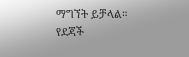ማግኘት ይቻላል።
የደጃች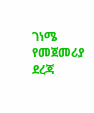ገነሜ የመጀመሪያ ደረጃ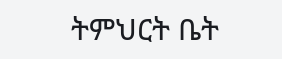ትምህርት ቤት